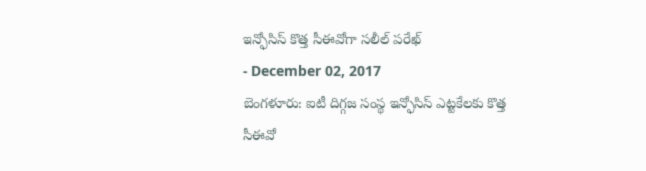ఇన్ఫోసిస్ కొత్త సీఈవోగా సలీల్ పరేఖ్
- December 02, 2017
బెంగళూరు: ఐటీ దిగ్గజ సంస్థ ఇన్ఫోసిస్ ఎట్టకేలకు కొత్త సీఈవో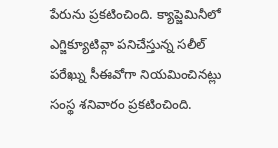పేరును ప్రకటించింది. క్యాప్జెమినీలో ఎగ్జిక్యూటివ్గా పనిచేస్తున్న సలీల్ పరేఖ్ను సీఈవోగా నియమించినట్లు సంస్థ శనివారం ప్రకటించింది.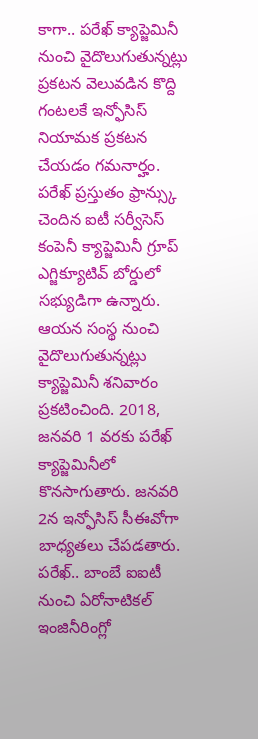కాగా.. పరేఖ్ క్యాప్జెమినీ నుంచి వైదొలుగుతున్నట్లు ప్రకటన వెలువడిన కొద్ది గంటలకే ఇన్ఫోసిస్ నియామక ప్రకటన చేయడం గమనార్హం.
పరేఖ్ ప్రస్తుతం ఫ్రాన్స్కు చెందిన ఐటీ సర్వీసెస్ కంపెనీ క్యాప్జెమినీ గ్రూప్ ఎగ్జిక్యూటివ్ బోర్డులో సభ్యుడిగా ఉన్నారు. ఆయన సంస్థ నుంచి వైదొలుగుతున్నట్లు క్యాప్జెమినీ శనివారం ప్రకటించింది. 2018, జనవరి 1 వరకు పరేఖ్ క్యాప్జెమినీలో కొనసాగుతారు. జనవరి 2న ఇన్ఫోసిస్ సీఈవోగా బాధ్యతలు చేపడతారు. పరేఖ్.. బాంబే ఐఐటీ నుంచి ఏరోనాటికల్ ఇంజినీరింగ్లో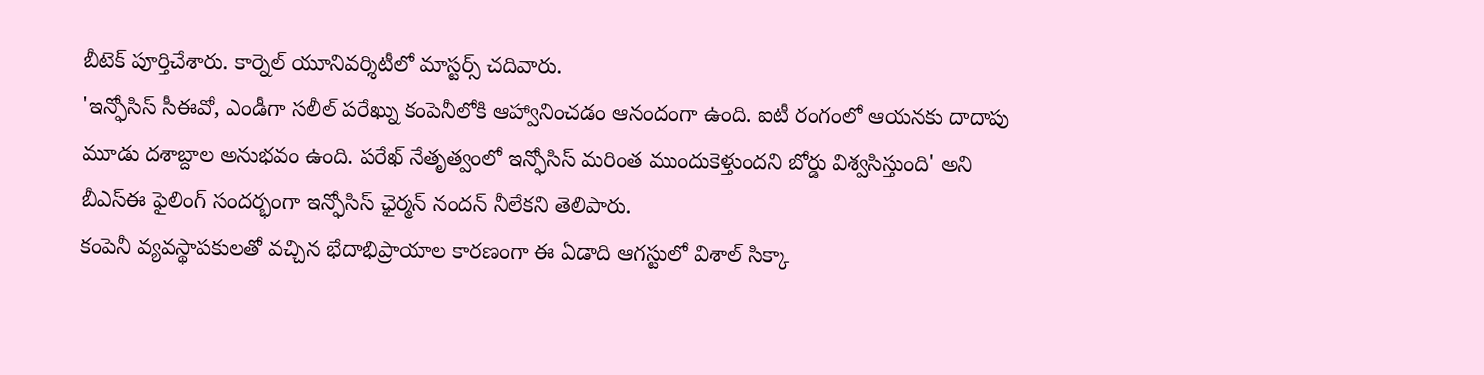బీటెక్ పూర్తిచేశారు. కార్నెల్ యూనివర్శిటీలో మాస్టర్స్ చదివారు.
'ఇన్ఫోసిస్ సీఈవో, ఎండీగా సలీల్ పరేఖ్ను కంపెనీలోకి ఆహ్వానించడం ఆనందంగా ఉంది. ఐటీ రంగంలో ఆయనకు దాదాపు మూడు దశాబ్దాల అనుభవం ఉంది. పరేఖ్ నేతృత్వంలో ఇన్ఫోసిస్ మరింత ముందుకెళ్తుందని బోర్డు విశ్వసిస్తుంది' అని బీఎస్ఈ ఫైలింగ్ సందర్భంగా ఇన్ఫోసిస్ ఛైర్మన్ నందన్ నీలేకని తెలిపారు.
కంపెనీ వ్యవస్థాపకులతో వచ్చిన భేదాభిప్రాయాల కారణంగా ఈ ఏడాది ఆగస్టులో విశాల్ సిక్కా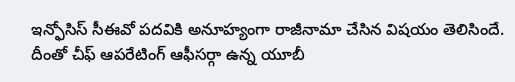ఇన్ఫోసిస్ సీఈవో పదవికి అనూహ్యంగా రాజీనామా చేసిన విషయం తెలిసిందే. దీంతో చీఫ్ ఆపరేటింగ్ ఆఫీసర్గా ఉన్న యూబీ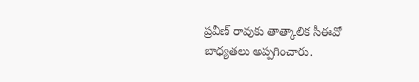ప్రవీణ్ రావుకు తాత్కాలిక సీఈవో బాధ్యతలు అప్పగించారు.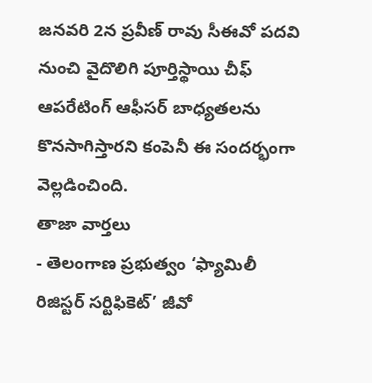జనవరి 2న ప్రవీణ్ రావు సీఈవో పదవి నుంచి వైదొలిగి పూర్తిస్థాయి చీఫ్ ఆపరేటింగ్ ఆఫీసర్ బాధ్యతలను కొనసాగిస్తారని కంపెనీ ఈ సందర్భంగా వెల్లడించింది.
తాజా వార్తలు
- తెలంగాణ ప్రభుత్వం ‘ఫ్యామిలీ రిజిస్టర్ సర్టిఫికెట్’ జీవో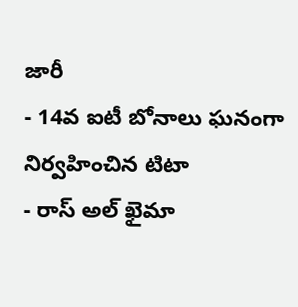జారీ
- 14వ ఐటీ బోనాలు ఘనంగా నిర్వహించిన టిటా
- రాస్ అల్ ఖైమా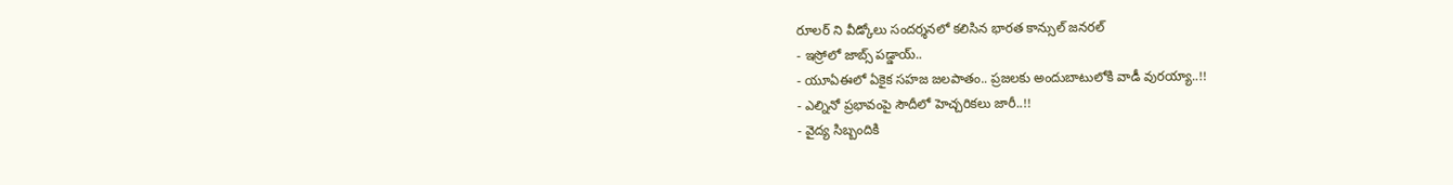రూలర్ ని వీడ్కోలు సందర్శనలో కలిసిన భారత కాన్సుల్ జనరల్
- ఇస్రోలో జాబ్స్ పడ్డాయ్..
- యూఏఈలో ఏకైక సహజ జలపాతం.. ప్రజలకు అందుబాటులోకి వాడీ వురయ్యా..!!
- ఎల్నినో ప్రభావంపై సౌదీలో హెచ్చరికలు జారీ..!!
- వైద్య సిబ్బందికి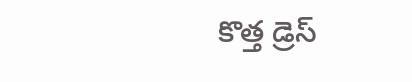కొత్త డ్రెస్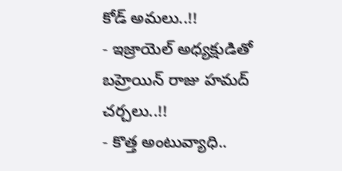కోడ్ అమలు..!!
- ఇజ్రాయెల్ అధ్యక్షుడితో బహ్రెయిన్ రాజు హమద్ చర్చలు..!!
- కొత్త అంటువ్యాధి..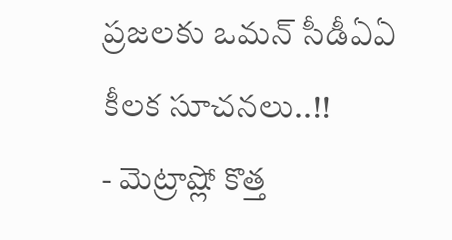ప్రజలకు ఒమన్ సీడీఏఏ కీలక సూచనలు..!!
- మెట్రాష్లో కొత్త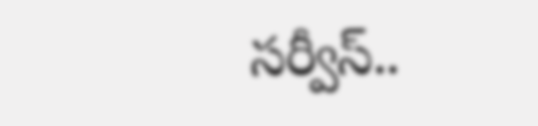సర్వీస్..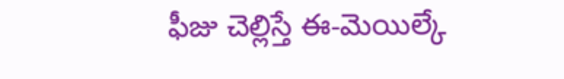ఫీజు చెల్లిస్తే ఈ-మెయిల్కే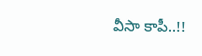వీసా కాపీ..!!